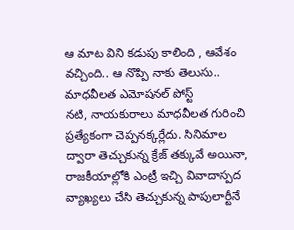ఆ మాట విని కడుపు కాలింది , ఆవేశం వచ్చింది.. ఆ నొప్పి నాకు తెలుసు.. మాధవీలత ఎమోషనల్ పోస్ట్
నటి, నాయకురాలు మాధవీలత గురించి ప్రత్యేకంగా చెప్పనక్కర్లేదు. సినిమాల ద్వారా తెచ్చుకున్న క్రేజ్ తక్కువే అయినా, రాజకీయాల్లోకి ఎంట్రీ ఇచ్చి వివాదాస్పద వ్యాఖ్యలు చేసి తెచ్చుకున్న పాపులార్టీనే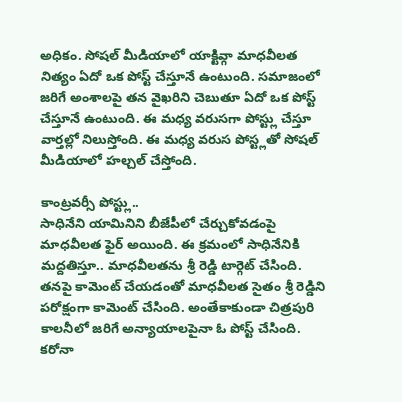అధికం. సోషల్ మీడియాలో యాక్టివ్గా మాధవీలత నిత్యం ఏదో ఒక పోస్ట్ చేస్తూనే ఉంటుంది. సమాజంలో జరిగే అంశాలపై తన వైఖరిని చెబుతూ ఏదో ఒక పోస్ట్ చేస్తూనే ఉంటుంది. ఈ మధ్య వరుసగా పోస్ట్లు చేస్తూ వార్తల్లో నిలుస్తోంది. ఈ మధ్య వరుస పోస్ట్లతో సోషల్ మీడియాలో హల్చల్ చేస్తోంది.

కాంట్రవర్సీ పోస్ట్లు..
సాధినేని యామినిని బీజేపీలో చేర్చుకోవడంపై మాధవీలత ఫైర్ అయింది. ఈ క్రమంలో సాధినేనికి మద్దతిస్తూ.. మాధవీలతను శ్రీ రెడ్డి టార్గెట్ చేసింది. తనపై కామెంట్ చేయడంతో మాధవీలత సైతం శ్రీ రెడ్డిని పరోక్షంగా కామెంట్ చేసింది. అంతేకాకుండా చిత్రపురి కాలనీలో జరిగే అన్యాయాలపైనా ఓ పోస్ట్ చేసింది. కరోనా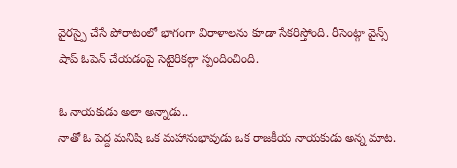వైరస్పై చేసే పోరాటంలో భాగంగా విరాళాలను కూడా సేకరిస్తోంది. రీసెంట్గా వైన్స్ షాప్ ఓపెన్ చేయడంపై సెటైరికల్గా స్పందించింది.

ఓ నాయకుడు అలా అన్నాడు..
నాతో ఓ పెద్ద మనిషి ఒక మహానుభావుడు ఒక రాజకీయ నాయకుడు అన్న మాట.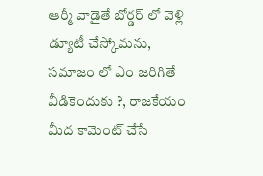ఆర్మీ వాడైతే బోర్డర్ లో వెళ్లి డ్యూటీ చేస్కోమను, సమాజం లో ఎం జరిగితే వీడికెందుకు ?, రాజకేయం మీద కామెంట్ చేసే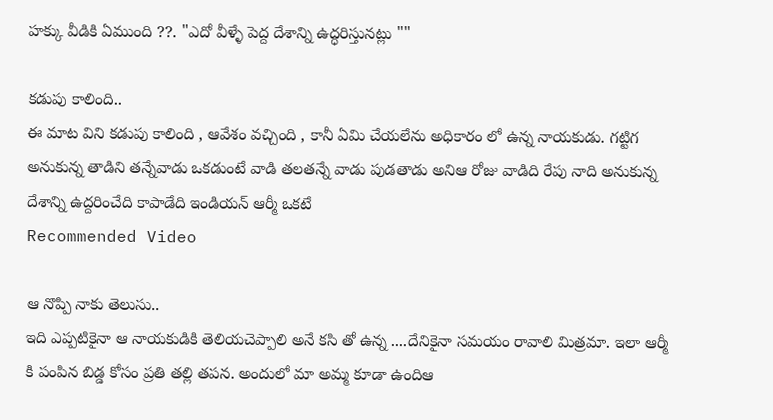హక్కు వీడికి ఏముంది ??. "ఎదో వీళ్ళే పెద్ద దేశాన్ని ఉద్ధరిస్తునట్లు ""

కడుపు కాలింది..
ఈ మాట విని కడుపు కాలింది , ఆవేశం వచ్చింది , కానీ ఏమి చేయలేను అధికారం లో ఉన్న నాయకుడు. గట్టిగ అనుకున్న తాడిని తన్నేవాడు ఒకడుంటే వాడి తలతన్నే వాడు పుడతాడు అనిఆ రోజు వాడిది రేపు నాది అనుకున్న దేశాన్ని ఉద్దరించేది కాపాడేది ఇండియన్ ఆర్మీ ఒకటే
Recommended Video

ఆ నొప్పి నాకు తెలుసు..
ఇది ఎప్పటికైనా ఆ నాయకుడికి తెలియచెప్పాలి అనే కసి తో ఉన్న ....దేనికైనా సమయం రావాలి మిత్రమా. ఇలా ఆర్మీ కి పంపిన బిడ్డ కోసం ప్రతి తల్లి తపన. అందులో మా అమ్మ కూడా ఉందిఆ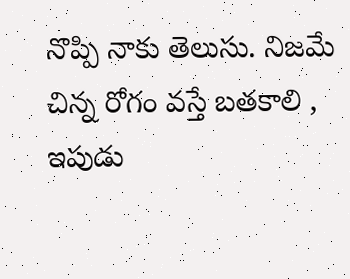నొప్పి నాకు తెలుసు. నిజమే చిన్న రోగం వస్తే బతకాలి , ఇపుడు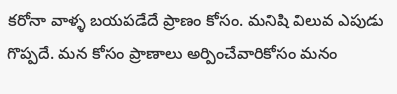కరోనా వాళ్ళ బయపడేదే ప్రాణం కోసం. మనిషి విలువ ఎపుడు గొప్పదే. మన కోసం ప్రాణాలు అర్పించేవారికోసం మనం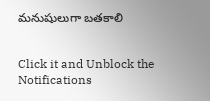మనుషులుగా బతకాలి


Click it and Unblock the Notifications